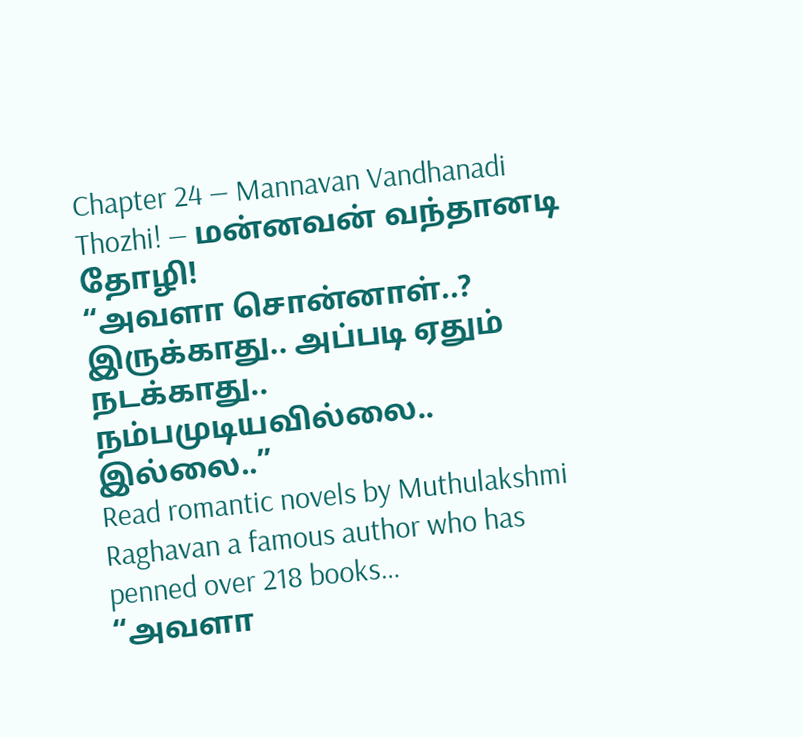Chapter 24 — Mannavan Vandhanadi Thozhi! — மன்னவன் வந்தானடி தோழி!
“அவளா சொன்னாள்..? இருக்காது.. அப்படி ஏதும் நடக்காது.. நம்பமுடியவில்லை.. இல்லை..”
Read romantic novels by Muthulakshmi Raghavan a famous author who has penned over 218 books…
“அவளா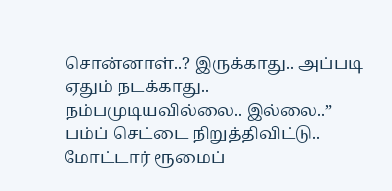சொன்னாள்..? இருக்காது.. அப்படி ஏதும் நடக்காது.. நம்பமுடியவில்லை.. இல்லை..”
பம்ப் செட்டை நிறுத்திவிட்டு.. மோட்டார் ரூமைப்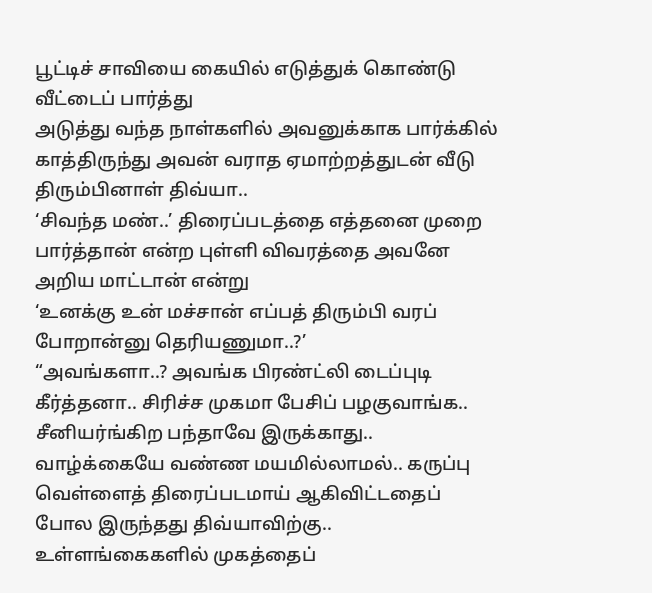பூட்டிச் சாவியை கையில் எடுத்துக் கொண்டு வீட்டைப் பார்த்து
அடுத்து வந்த நாள்களில் அவனுக்காக பார்க்கில் காத்திருந்து அவன் வராத ஏமாற்றத்துடன் வீடு திரும்பினாள் திவ்யா..
‘சிவந்த மண்..’ திரைப்படத்தை எத்தனை முறை பார்த்தான் என்ற புள்ளி விவரத்தை அவனே அறிய மாட்டான் என்று
‘உனக்கு உன் மச்சான் எப்பத் திரும்பி வரப் போறான்னு தெரியணுமா..?’
“அவங்களா..? அவங்க பிரண்ட்லி டைப்புடி கீர்த்தனா.. சிரிச்ச முகமா பேசிப் பழகுவாங்க.. சீனியர்ங்கிற பந்தாவே இருக்காது..
வாழ்க்கையே வண்ண மயமில்லாமல்.. கருப்பு வெள்ளைத் திரைப்படமாய் ஆகிவிட்டதைப் போல இருந்தது திவ்யாவிற்கு..
உள்ளங்கைகளில் முகத்தைப்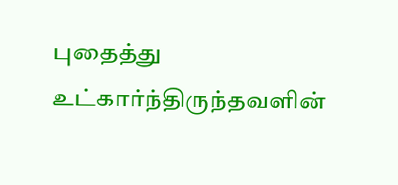புதைத்து உட்கார்ந்திருந்தவளின்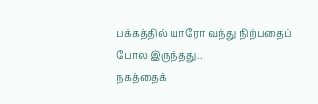பக்கத்தில் யாரோ வந்து நிற்பதைப் போல இருந்தது..
நகத்தைக்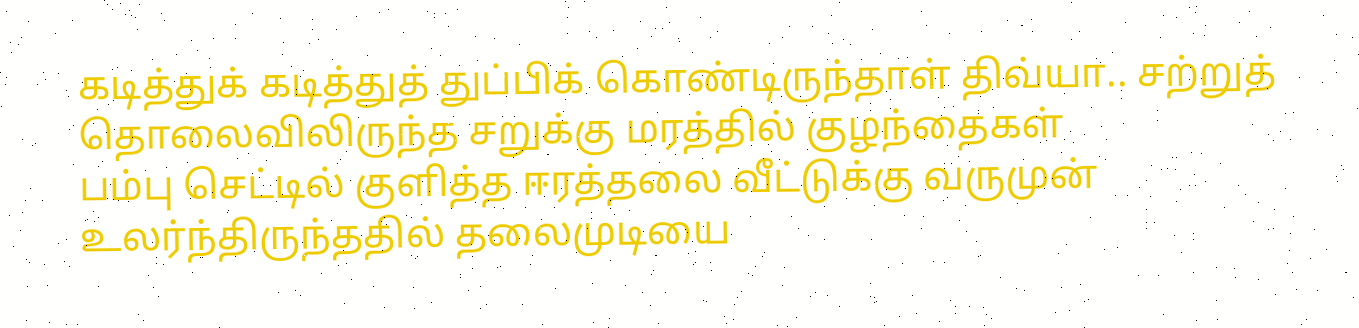கடித்துக் கடித்துத் துப்பிக் கொண்டிருந்தாள் திவ்யா.. சற்றுத் தொலைவிலிருந்த சறுக்கு மரத்தில் குழந்தைகள்
பம்பு செட்டில் குளித்த ஈரத்தலை வீட்டுக்கு வருமுன் உலர்ந்திருந்ததில் தலைமுடியை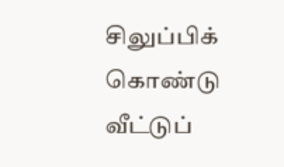சிலுப்பிக் கொண்டு வீட்டுப்